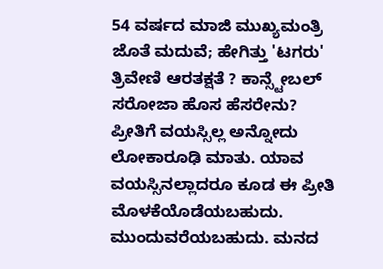54 ವರ್ಷದ ಮಾಜಿ ಮುಖ್ಯಮಂತ್ರಿ ಜೊತೆ ಮದುವೆ; ಹೇಗಿತ್ತು 'ಟಗರು' ತ್ರಿವೇಣಿ ಆರತಕ್ಷತೆ ? ಕಾನ್ಸ್ಟೇಬಲ್ ಸರೋಜಾ ಹೊಸ ಹೆಸರೇನು?
ಪ್ರೀತಿಗೆ ವಯಸ್ಸಿಲ್ಲ ಅನ್ನೋದು ಲೋಕಾರೂಢಿ ಮಾತು. ಯಾವ ವಯಸ್ಸಿನಲ್ಲಾದರೂ ಕೂಡ ಈ ಪ್ರೀತಿ ಮೊಳಕೆಯೊಡೆಯಬಹುದು. ಮುಂದುವರೆಯಬಹುದು. ಮನದ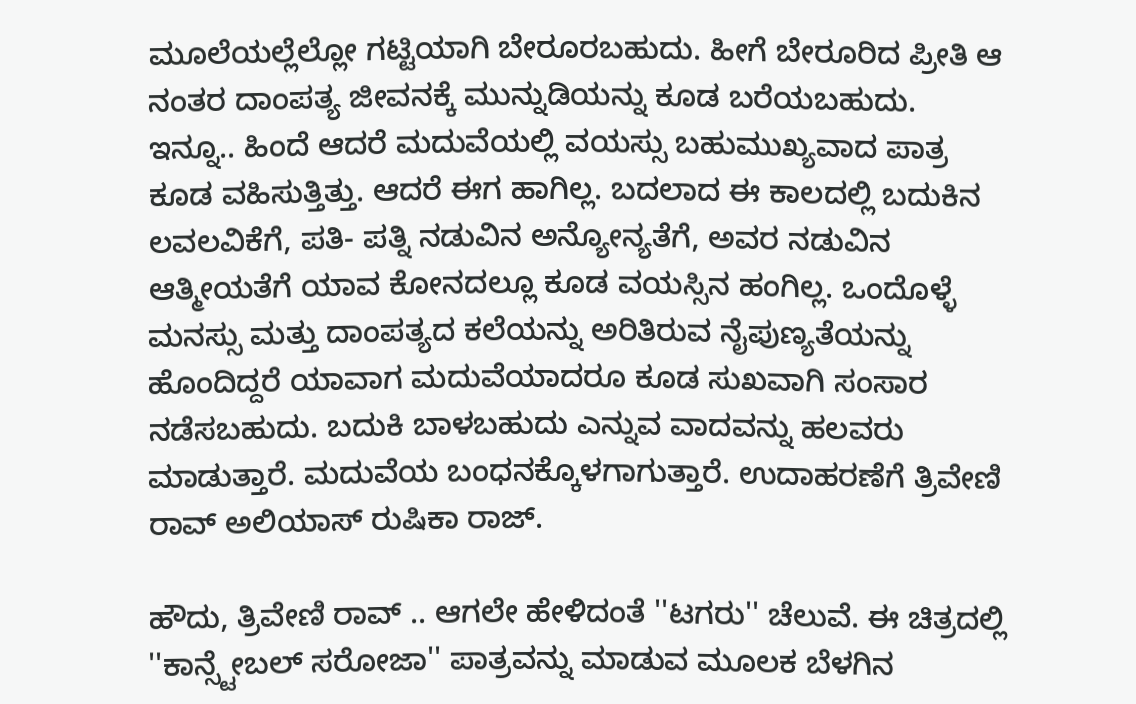ಮೂಲೆಯಲ್ಲೆಲ್ಲೋ ಗಟ್ಟಿಯಾಗಿ ಬೇರೂರಬಹುದು. ಹೀಗೆ ಬೇರೂರಿದ ಪ್ರೀತಿ ಆ ನಂತರ ದಾಂಪತ್ಯ ಜೀವನಕ್ಕೆ ಮುನ್ನುಡಿಯನ್ನು ಕೂಡ ಬರೆಯಬಹುದು.
ಇನ್ನೂ.. ಹಿಂದೆ ಆದರೆ ಮದುವೆಯಲ್ಲಿ ವಯಸ್ಸು ಬಹುಮುಖ್ಯವಾದ ಪಾತ್ರ ಕೂಡ ವಹಿಸುತ್ತಿತ್ತು. ಆದರೆ ಈಗ ಹಾಗಿಲ್ಲ. ಬದಲಾದ ಈ ಕಾಲದಲ್ಲಿ ಬದುಕಿನ ಲವಲವಿಕೆಗೆ, ಪತಿ- ಪತ್ನಿ ನಡುವಿನ ಅನ್ಯೋನ್ಯತೆಗೆ, ಅವರ ನಡುವಿನ ಆತ್ಮೀಯತೆಗೆ ಯಾವ ಕೋನದಲ್ಲೂ ಕೂಡ ವಯಸ್ಸಿನ ಹಂಗಿಲ್ಲ. ಒಂದೊಳ್ಳೆ ಮನಸ್ಸು ಮತ್ತು ದಾಂಪತ್ಯದ ಕಲೆಯನ್ನು ಅರಿತಿರುವ ನೈಪುಣ್ಯತೆಯನ್ನು ಹೊಂದಿದ್ದರೆ ಯಾವಾಗ ಮದುವೆಯಾದರೂ ಕೂಡ ಸುಖವಾಗಿ ಸಂಸಾರ ನಡೆಸಬಹುದು. ಬದುಕಿ ಬಾಳಬಹುದು ಎನ್ನುವ ವಾದವನ್ನು ಹಲವರು ಮಾಡುತ್ತಾರೆ. ಮದುವೆಯ ಬಂಧನಕ್ಕೊಳಗಾಗುತ್ತಾರೆ. ಉದಾಹರಣೆಗೆ ತ್ರಿವೇಣಿ ರಾವ್ ಅಲಿಯಾಸ್ ರುಷಿಕಾ ರಾಜ್.

ಹೌದು, ತ್ರಿವೇಣಿ ರಾವ್ .. ಆಗಲೇ ಹೇಳಿದಂತೆ ''ಟಗರು'' ಚೆಲುವೆ. ಈ ಚಿತ್ರದಲ್ಲಿ ''ಕಾನ್ಸ್ಟೇಬಲ್ ಸರೋಜಾ'' ಪಾತ್ರವನ್ನು ಮಾಡುವ ಮೂಲಕ ಬೆಳಗಿನ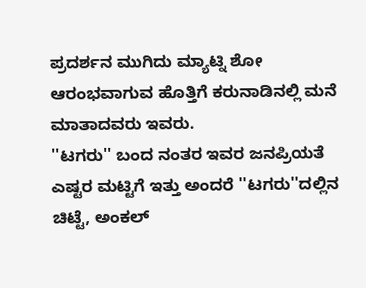ಪ್ರದರ್ಶನ ಮುಗಿದು ಮ್ಯಾಟ್ನಿ ಶೋ ಆರಂಭವಾಗುವ ಹೊತ್ತಿಗೆ ಕರುನಾಡಿನಲ್ಲಿ ಮನೆ ಮಾತಾದವರು ಇವರು.
''ಟಗರು'' ಬಂದ ನಂತರ ಇವರ ಜನಪ್ರಿಯತೆ ಎಷ್ಟರ ಮಟ್ಟಿಗೆ ಇತ್ತು ಅಂದರೆ ''ಟಗರು''ದಲ್ಲಿನ ಚಿಟ್ಟೆ, ಅಂಕಲ್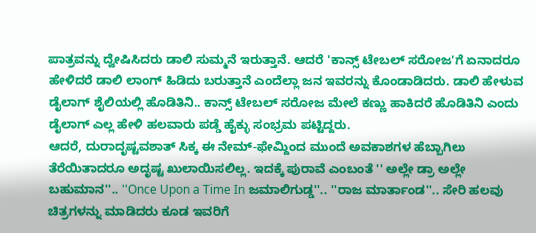ಪಾತ್ರವನ್ನು ದ್ವೇಷಿಸಿದರು ಡಾಲಿ ಸುಮ್ಮನೆ ಇರುತ್ತಾನೆ. ಆದರೆ 'ಕಾನ್ಸ್ ಟೇಬಲ್ ಸರೋಜ'ಗೆ ಏನಾದರೂ ಹೇಳಿದರೆ ಡಾಲಿ ಲಾಂಗ್ ಹಿಡಿದು ಬರುತ್ತಾನೆ ಎಂದೆಲ್ಲಾ ಜನ ಇವರನ್ನು ಕೊಂಡಾಡಿದರು. ಡಾಲಿ ಹೇಳುವ ಡೈಲಾಗ್ ಶೈಲಿಯಲ್ಲಿ ಹೊಡಿತಿನಿ.. ಕಾನ್ಸ್ ಟೇಬಲ್ ಸರೋಜ ಮೇಲೆ ಕಣ್ಣು ಹಾಕಿದರೆ ಹೊಡಿತಿನಿ ಎಂದು ಡೈಲಾಗ್ ಎಲ್ಲ ಹೇಳಿ ಹಲವಾರು ಪಡ್ಡೆ ಹೈಕ್ಳು ಸಂಭ್ರಮ ಪಟ್ಟಿದ್ದರು.
ಆದರೆ, ದುರಾದೃಷ್ಟವಶಾತ್ ಸಿಕ್ಕ ಈ ನೇಮ್-ಫೇಮ್ದಿಂದ ಮುಂದೆ ಅವಕಾಶಗಳ ಹೆಬ್ಬಾಗಿಲು ತೆರೆಯಿತಾದರೂ ಅದೃಷ್ಟ ಖುಲಾಯಿಸಲಿಲ್ಲ. ಇದಕ್ಕೆ ಪುರಾವೆ ಎಂಬಂತೆ '' ಅಲ್ಲೇ ಡ್ರಾ ಅಲ್ಲೇ ಬಹುಮಾನ''.. ''Once Upon a Time In ಜಮಾಲಿಗುಡ್ಡ''.. ''ರಾಜ ಮಾರ್ತಾಂಡ''.. ಸೇರಿ ಹಲವು ಚಿತ್ರಗಳನ್ನು ಮಾಡಿದರು ಕೂಡ ಇವರಿಗೆ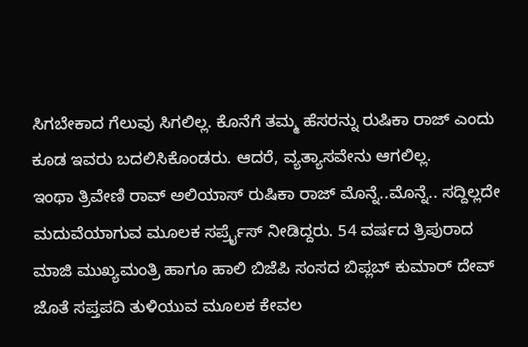ಸಿಗಬೇಕಾದ ಗೆಲುವು ಸಿಗಲಿಲ್ಲ. ಕೊನೆಗೆ ತಮ್ಮ ಹೆಸರನ್ನು ರುಷಿಕಾ ರಾಜ್ ಎಂದು ಕೂಡ ಇವರು ಬದಲಿಸಿಕೊಂಡರು. ಆದರೆ, ವ್ಯತ್ಯಾಸವೇನು ಆಗಲಿಲ್ಲ.
ಇಂಥಾ ತ್ರಿವೇಣಿ ರಾವ್ ಅಲಿಯಾಸ್ ರುಷಿಕಾ ರಾಜ್ ಮೊನ್ನೆ..ಮೊನ್ನೆ.. ಸದ್ದಿಲ್ಲದೇ ಮದುವೆಯಾಗುವ ಮೂಲಕ ಸರ್ಪ್ರೈಸ್ ನೀಡಿದ್ದರು. 54 ವರ್ಷದ ತ್ರಿಪುರಾದ ಮಾಜಿ ಮುಖ್ಯಮಂತ್ರಿ ಹಾಗೂ ಹಾಲಿ ಬಿಜೆಪಿ ಸಂಸದ ಬಿಪ್ಲಬ್ ಕುಮಾರ್ ದೇವ್ ಜೊತೆ ಸಪ್ತಪದಿ ತುಳಿಯುವ ಮೂಲಕ ಕೇವಲ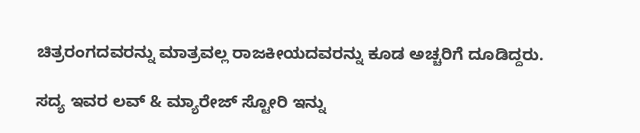ಚಿತ್ರರಂಗದವರನ್ನು ಮಾತ್ರವಲ್ಲ ರಾಜಕೀಯದವರನ್ನು ಕೂಡ ಅಚ್ಚರಿಗೆ ದೂಡಿದ್ದರು.

ಸದ್ಯ ಇವರ ಲವ್ & ಮ್ಯಾರೇಜ್ ಸ್ಟೋರಿ ಇನ್ನು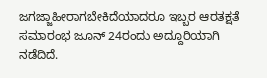ಜಗಜ್ಜಾಹೀರಾಗಬೇಕಿದೆಯಾದರೂ ಇಬ್ಬರ ಆರತಕ್ಷತೆ ಸಮಾರಂಭ ಜೂನ್ 24ರಂದು ಅದ್ದೂರಿಯಾಗಿ ನಡೆದಿದೆ.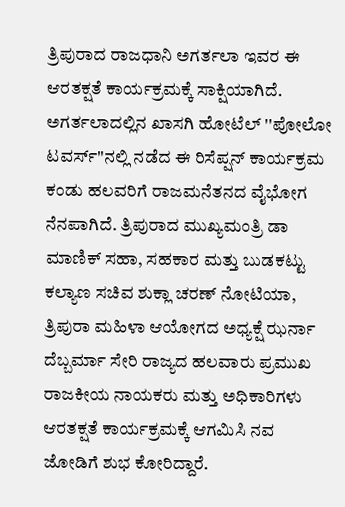ತ್ರಿಪುರಾದ ರಾಜಧಾನಿ ಅಗರ್ತಲಾ ಇವರ ಈ ಆರತಕ್ಷತೆ ಕಾರ್ಯಕ್ರಮಕ್ಕೆ ಸಾಕ್ಷಿಯಾಗಿದೆ.
ಅಗರ್ತಲಾದಲ್ಲಿನ ಖಾಸಗಿ ಹೋಟೆಲ್ ''ಪೋಲೋ ಟವರ್ಸ್''ನಲ್ಲಿ ನಡೆದ ಈ ರಿಸೆಪ್ಷನ್ ಕಾರ್ಯಕ್ರಮ ಕಂಡು ಹಲವರಿಗೆ ರಾಜಮನೆತನದ ವೈಭೋಗ ನೆನಪಾಗಿದೆ. ತ್ರಿಪುರಾದ ಮುಖ್ಯಮಂತ್ರಿ ಡಾ ಮಾಣಿಕ್ ಸಹಾ, ಸಹಕಾರ ಮತ್ತು ಬುಡಕಟ್ಟು ಕಲ್ಯಾಣ ಸಚಿವ ಶುಕ್ಲಾ ಚರಣ್ ನೋಟಿಯಾ, ತ್ರಿಪುರಾ ಮಹಿಳಾ ಆಯೋಗದ ಅಧ್ಯಕ್ಷೆ ಝರ್ನಾ ದೆಬ್ಬರ್ಮಾ ಸೇರಿ ರಾಜ್ಯದ ಹಲವಾರು ಪ್ರಮುಖ ರಾಜಕೀಯ ನಾಯಕರು ಮತ್ತು ಅಧಿಕಾರಿಗಳು ಆರತಕ್ಷತೆ ಕಾರ್ಯಕ್ರಮಕ್ಕೆ ಆಗಮಿಸಿ ನವ ಜೋಡಿಗೆ ಶುಭ ಕೋರಿದ್ದಾರೆ.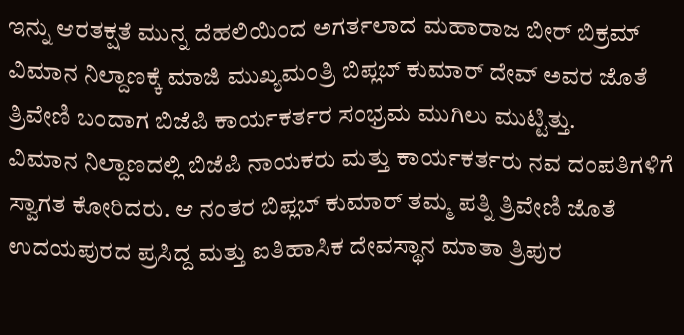ಇನ್ನು ಆರತಕ್ಷತೆ ಮುನ್ನ ದೆಹಲಿಯಿಂದ ಅಗರ್ತಲಾದ ಮಹಾರಾಜ ಬೀರ್ ಬಿಕ್ರಮ್ ವಿಮಾನ ನಿಲ್ದಾಣಕ್ಕೆ ಮಾಜಿ ಮುಖ್ಯಮಂತ್ರಿ ಬಿಪ್ಲಬ್ ಕುಮಾರ್ ದೇವ್ ಅವರ ಜೊತೆ ತ್ರಿವೇಣಿ ಬಂದಾಗ ಬಿಜೆಪಿ ಕಾರ್ಯಕರ್ತರ ಸಂಭ್ರಮ ಮುಗಿಲು ಮುಟ್ಟಿತ್ತು.
ವಿಮಾನ ನಿಲ್ದಾಣದಲ್ಲಿ ಬಿಜೆಪಿ ನಾಯಕರು ಮತ್ತು ಕಾರ್ಯಕರ್ತರು ನವ ದಂಪತಿಗಳಿಗೆ ಸ್ವಾಗತ ಕೋರಿದರು. ಆ ನಂತರ ಬಿಪ್ಲಬ್ ಕುಮಾರ್ ತಮ್ಮ ಪತ್ನಿ ತ್ರಿವೇಣಿ ಜೊತೆ ಉದಯಪುರದ ಪ್ರಸಿದ್ದ ಮತ್ತು ಐತಿಹಾಸಿಕ ದೇವಸ್ಥಾನ ಮಾತಾ ತ್ರಿಪುರ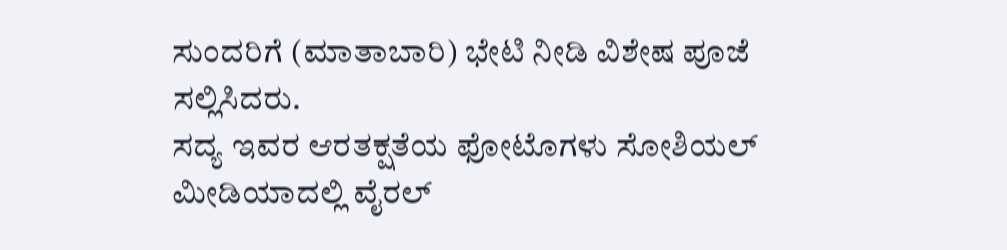ಸುಂದರಿಗೆ (ಮಾತಾಬಾರಿ) ಭೇಟಿ ನೀಡಿ ವಿಶೇಷ ಪೂಜೆ ಸಲ್ಲಿಸಿದರು.
ಸದ್ಯ ಇವರ ಆರತಕ್ಷತೆಯ ಫೋಟೊಗಳು ಸೋಶಿಯಲ್ ಮೀಡಿಯಾದಲ್ಲಿ ವೈರಲ್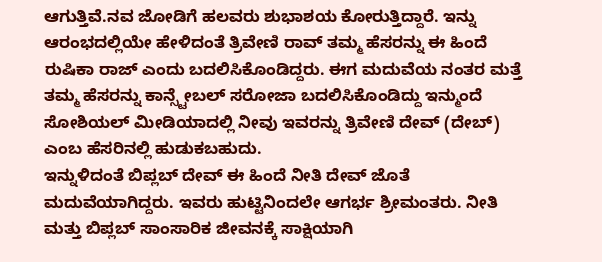ಆಗುತ್ತಿವೆ.ನವ ಜೋಡಿಗೆ ಹಲವರು ಶುಭಾಶಯ ಕೋರುತ್ತಿದ್ದಾರೆ. ಇನ್ನು ಆರಂಭದಲ್ಲಿಯೇ ಹೇಳಿದಂತೆ ತ್ರಿವೇಣಿ ರಾವ್ ತಮ್ಮ ಹೆಸರನ್ನು ಈ ಹಿಂದೆ ರುಷಿಕಾ ರಾಜ್ ಎಂದು ಬದಲಿಸಿಕೊಂಡಿದ್ದರು. ಈಗ ಮದುವೆಯ ನಂತರ ಮತ್ತೆ ತಮ್ಮ ಹೆಸರನ್ನು ಕಾನ್ಸ್ಟೇಬಲ್ ಸರೋಜಾ ಬದಲಿಸಿಕೊಂಡಿದ್ದು ಇನ್ಮುಂದೆ ಸೋಶಿಯಲ್ ಮೀಡಿಯಾದಲ್ಲಿ ನೀವು ಇವರನ್ನು ತ್ರಿವೇಣಿ ದೇವ್ (ದೇಬ್) ಎಂಬ ಹೆಸರಿನಲ್ಲಿ ಹುಡುಕಬಹುದು.
ಇನ್ನುಳಿದಂತೆ ಬಿಪ್ಲಬ್ ದೇವ್ ಈ ಹಿಂದೆ ನೀತಿ ದೇವ್ ಜೊತೆ ಮದುವೆಯಾಗಿದ್ದರು. ಇವರು ಹುಟ್ಟಿನಿಂದಲೇ ಆಗರ್ಭ ಶ್ರೀಮಂತರು. ನೀತಿ ಮತ್ತು ಬಿಪ್ಲಬ್ ಸಾಂಸಾರಿಕ ಜೀವನಕ್ಕೆ ಸಾಕ್ಷಿಯಾಗಿ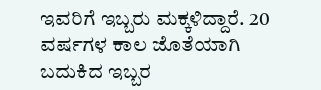ಇವರಿಗೆ ಇಬ್ಬರು ಮಕ್ಕಳಿದ್ದಾರೆ. 20 ವರ್ಷಗಳ ಕಾಲ ಜೊತೆಯಾಗಿ ಬದುಕಿದ ಇಬ್ಬರ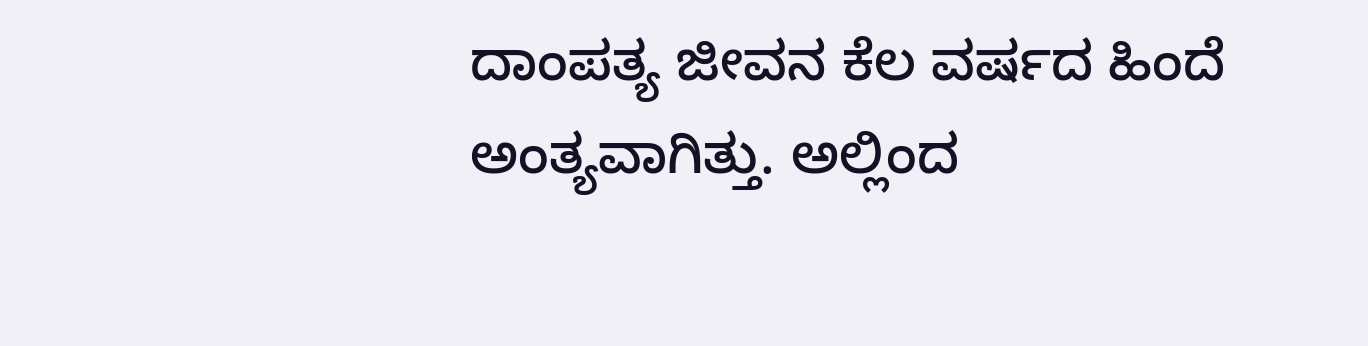ದಾಂಪತ್ಯ ಜೀವನ ಕೆಲ ವರ್ಷದ ಹಿಂದೆ ಅಂತ್ಯವಾಗಿತ್ತು. ಅಲ್ಲಿಂದ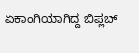ಏಕಾಂಗಿಯಾಗಿದ್ದ ಬಿಪ್ಲಬ್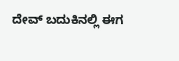ದೇವ್ ಬದುಕಿನಲ್ಲಿ ಈಗ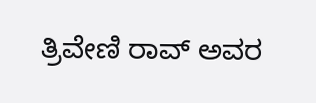ತ್ರಿವೇಣಿ ರಾವ್ ಅವರ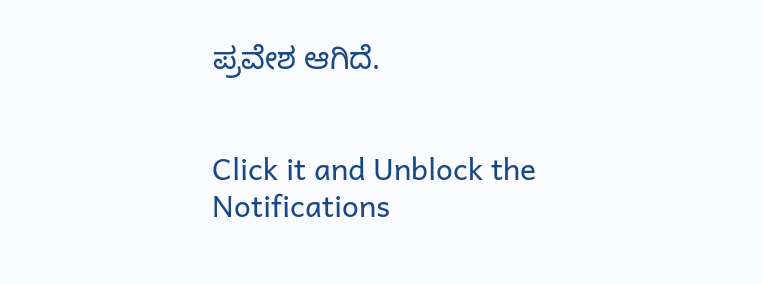ಪ್ರವೇಶ ಆಗಿದೆ.


Click it and Unblock the Notifications